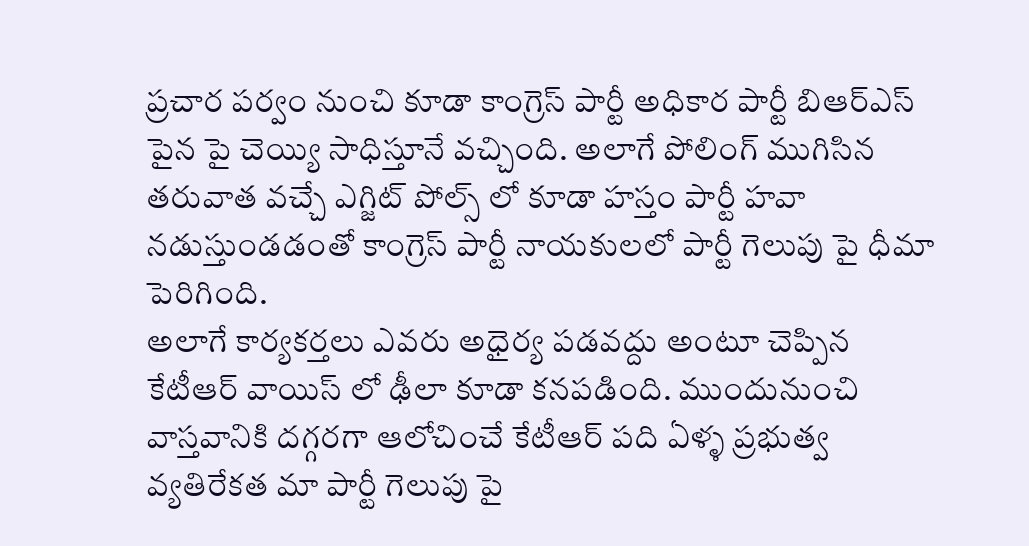ప్రచార పర్వం నుంచి కూడా కాంగ్రెస్ పార్టీ అధికార పార్టీ బిఆర్ఎస్ పైన పై చెయ్యి సాధిస్తూనే వచ్చింది. అలాగే పోలింగ్ ముగిసిన తరువాత వచ్చే ఎగ్జిట్ పోల్స్ లో కూడా హస్తం పార్టీ హవా నడుస్తుండడంతో కాంగ్రెస్ పార్టీ నాయకులలో పార్టీ గెలుపు పై ధీమా పెరిగింది.
అలాగే కార్యకర్తలు ఎవరు అధైర్య పడవద్దు అంటూ చెప్పిన కేటీఆర్ వాయిస్ లో ఢీలా కూడా కనపడింది. ముందునుంచి వాస్తవానికి దగ్గరగా ఆలోచించే కేటీఆర్ పది ఏళ్ళ ప్రభుత్వ వ్యతిరేకత మా పార్టీ గెలుపు పై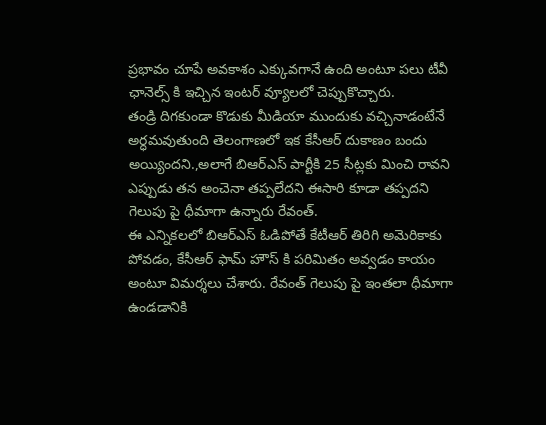ప్రభావం చూపే అవకాశం ఎక్కువగానే ఉంది అంటూ పలు టీవీ ఛానెల్స్ కి ఇచ్చిన ఇంటర్ వ్యూలలో చెప్పుకొచ్చారు.
తండ్రి దిగకుండా కొడుకు మీడియా ముందుకు వచ్చినాడంటేనే అర్ధమవుతుంది తెలంగాణలో ఇక కేసీఆర్ దుకాణం బందు అయ్యిందని.,అలాగే బిఆర్ఎస్ పార్టీకి 25 సీట్లకు మించి రావని ఎప్పుడు తన అంచెనా తప్పలేదని ఈసారి కూడా తప్పదని గెలుపు పై ధీమాగా ఉన్నారు రేవంత్.
ఈ ఎన్నికలలో బిఆర్ఎస్ ఓడిపోతే కేటీఆర్ తిరిగి అమెరికాకు పోవడం, కేసీఆర్ ఫామ్ హౌస్ కి పరిమితం అవ్వడం కాయం అంటూ విమర్శలు చేశారు. రేవంత్ గెలుపు పై ఇంతలా ధీమాగా ఉండడానికి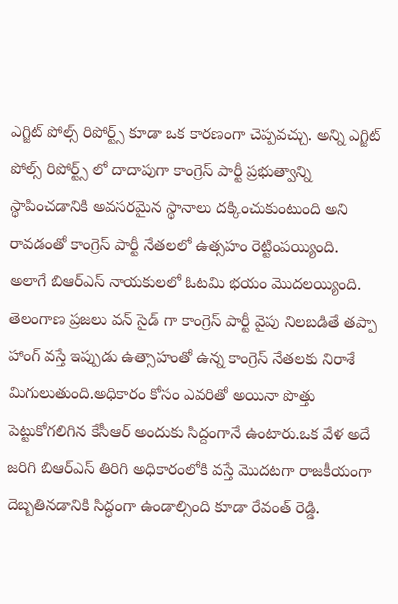ఎగ్జిట్ పోల్స్ రిపోర్ట్స్ కూడా ఒక కారణంగా చెప్పవచ్చు. అన్ని ఎగ్జిట్ పోల్స్ రిపోర్ట్స్ లో దాదాపుగా కాంగ్రెస్ పార్టీ ప్రభుత్వాన్ని స్థాపించడానికి అవసరమైన స్థానాలు దక్కించుకుంటుంది అని రావడంతో కాంగ్రెస్ పార్టీ నేతలలో ఉత్సహం రెట్టింపయ్యింది.
అలాగే బిఆర్ఎస్ నాయకులలో ఓటమి భయం మొదలయ్యింది. తెలంగాణ ప్రజలు వన్ సైడ్ గా కాంగ్రెస్ పార్టీ వైపు నిలబడితే తప్పా హాంగ్ వస్తే ఇప్పుడు ఉత్సాహంతో ఉన్న కాంగ్రెస్ నేతలకు నిరాశే మిగులుతుంది.అధికారం కోసం ఎవరితో అయినా పొత్తు పెట్టుకోగలిగిన కేసీఆర్ అందుకు సిద్దంగానే ఉంటారు.ఒక వేళ అదే జరిగి బిఆర్ఎస్ తిరిగి అధికారంలోకి వస్తే మొదటగా రాజకీయంగా దెబ్బతినడానికి సిద్ధంగా ఉండాల్సింది కూడా రేవంత్ రెడ్డి.